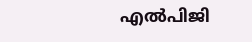എല്‍പിജി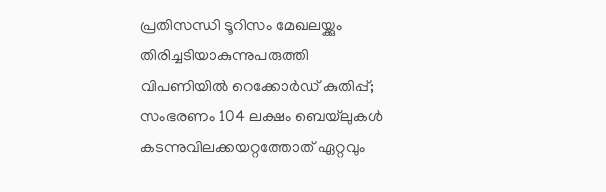പ്രതിസന്ധി ടൂറിസം മേഖലയ്ക്കും തിരിച്ചടിയാകുന്നുപരുത്തി വിപണിയില്‍ റെക്കോര്‍ഡ് കുതിപ്പ്; സംഭരണം 104 ലക്ഷം ബെയ്‌ലുകള്‍ കടന്നുവിലക്കയറ്റത്തോത് ഏറ്റവും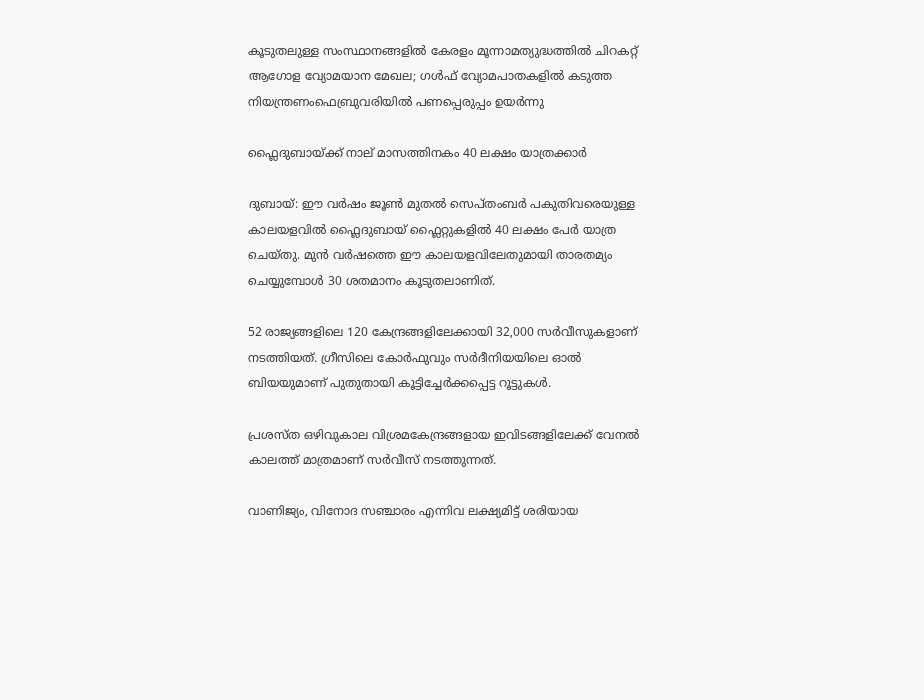കൂടുതലുള്ള സംസ്ഥാനങ്ങളിൽ കേരളം മൂന്നാമത്യുദ്ധത്തില്‍ ചിറകറ്റ് ആഗോള വ്യോമയാന മേഖല; ഗള്‍ഫ് വ്യോമപാതകളില്‍ കടുത്ത നിയന്ത്രണംഫെബ്രുവരിയിൽ പണപ്പെരുപ്പം ഉയർന്നു

ഫ്ലൈദുബായ്ക്ക് നാല് മാസത്തിനകം 40 ലക്ഷം യാത്രക്കാർ

ദുബായ്: ഈ വർഷം ജൂൺ മുതൽ സെപ്തംബർ പകുതിവരെയുള്ള കാലയളവിൽ ഫ്ലൈദുബായ് ഫ്ലൈറ്റുകളിൽ 40 ലക്ഷം പേർ യാത്ര ചെയ്തു. മുൻ വർഷത്തെ ഈ കാലയളവിലേതുമായി താരതമ്യം ചെയ്യുമ്പോൾ 30 ശതമാനം കൂടുതലാണിത്.

52 രാജ്യങ്ങളിലെ 120 കേന്ദ്രങ്ങളിലേക്കായി 32,000 സർവീസുകളാണ് നടത്തിയത്. ഗ്രീസിലെ കോർഫുവും സർദീനിയയിലെ ഓൽ ബിയയുമാണ് പുതുതായി കൂട്ടിച്ചേർക്കപ്പെട്ട റൂട്ടുകൾ.

പ്രശസ്ത ഒഴിവുകാല വിശ്രമകേന്ദ്രങ്ങളായ ഇവിടങ്ങളിലേക്ക് വേനൽ കാലത്ത് മാത്രമാണ് സർവീസ് നടത്തുന്നത്.

വാണിജ്യം, വിനോദ സഞ്ചാരം എന്നിവ ലക്ഷ്യമിട്ട് ശരിയായ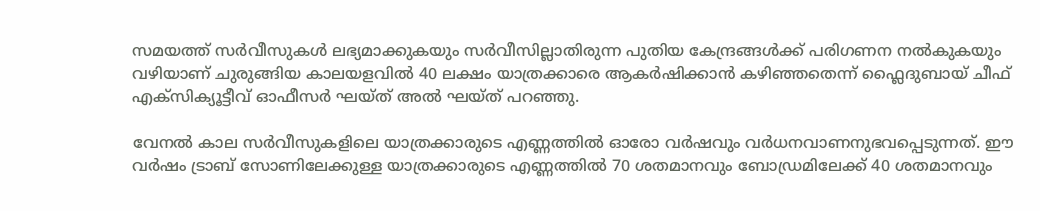സമയത്ത് സർവീസുകൾ ലഭ്യമാക്കുകയും സർവീസില്ലാതിരുന്ന പുതിയ കേന്ദ്രങ്ങൾക്ക് പരിഗണന നൽകുകയും വഴിയാണ് ചുരുങ്ങിയ കാലയളവിൽ 40 ലക്ഷം യാത്രക്കാരെ ആകർഷിക്കാൻ കഴിഞ്ഞതെന്ന് ഫ്ലൈദുബായ് ചീഫ് എക്സിക്യൂട്ടീവ് ഓഫീസർ ഘയ്ത് അൽ ഘയ്ത് പറഞ്ഞു.

വേനൽ കാല സർവീസുകളിലെ യാത്രക്കാരുടെ എണ്ണത്തിൽ ഓരോ വർഷവും വർധനവാണനുഭവപ്പെടുന്നത്. ഈ വർഷം ട്രാബ് സോണിലേക്കുള്ള യാത്രക്കാരുടെ എണ്ണത്തിൽ 70 ശതമാനവും ബോഡ്രമിലേക്ക് 40 ശതമാനവും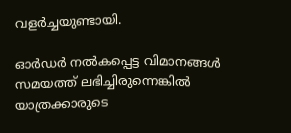വളർച്ചയുണ്ടായി.

ഓർഡർ നൽകപ്പെട്ട വിമാനങ്ങൾ സമയത്ത് ലഭിച്ചിരുന്നെങ്കിൽ യാത്രക്കാരുടെ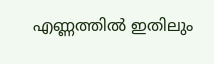എണ്ണത്തിൽ ഇതിലും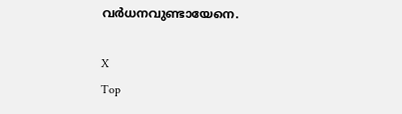വർധനവുണ്ടായേനെ.

X
Top